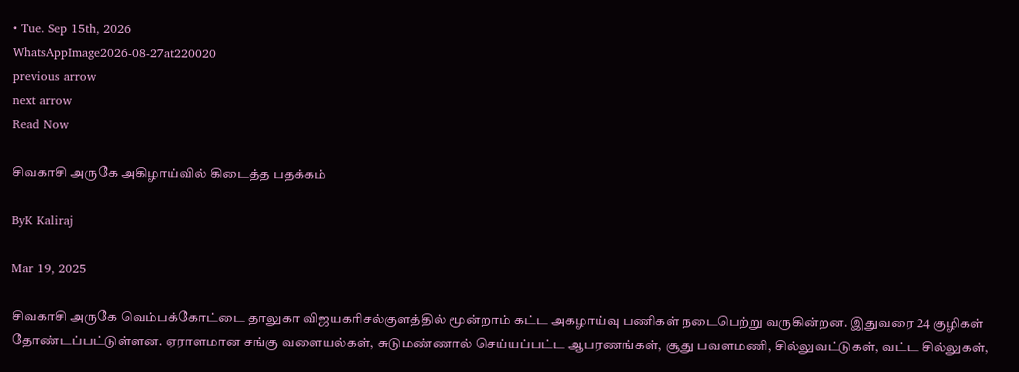• Tue. Sep 15th, 2026
WhatsAppImage2026-08-27at220020
previous arrow
next arrow
Read Now

சிவகாசி அருகே அகிழாய்வில் கிடைத்த பதக்கம்

ByK Kaliraj

Mar 19, 2025

சிவகாசி அருகே வெம்பக்கோட்டை தாலுகா விஜயகரிசல்குளத்தில் மூன்றாம் கட்ட அகழாய்வு பணிகள் நடைபெற்று வருகின்றன. இதுவரை 24 குழிகள் தோண்டப்பட்டுள்ளன. ஏராளமான சங்கு வளையல்கள், சுடுமண்ணால் செய்யப்பட்ட ஆபரணங்கள், சூது பவளமணி, சில்லுவட்டுகள், வட்ட சில்லுகள்,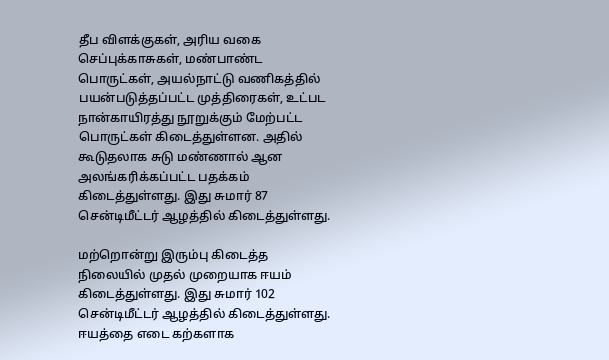தீப விளக்குகள், அரிய வகை செப்புக்காசுகள், மண்பாண்ட பொருட்கள், அயல்நாட்டு வணிகத்தில் பயன்படுத்தப்பட்ட முத்திரைகள், உட்பட நான்காயிரத்து நூறுக்கும் மேற்பட்ட பொருட்கள் கிடைத்துள்ளன. அதில் கூடுதலாக சுடு மண்ணால் ஆன அலங்கரிக்கப்பட்ட பதக்கம் கிடைத்துள்ளது. இது சுமார் 87 சென்டிமீட்டர் ஆழத்தில் கிடைத்துள்ளது.

மற்றொன்று இரும்பு கிடைத்த நிலையில் முதல் முறையாக ஈயம் கிடைத்துள்ளது. இது சுமார் 102 சென்டிமீட்டர் ஆழத்தில் கிடைத்துள்ளது. ஈயத்தை எடை கற்களாக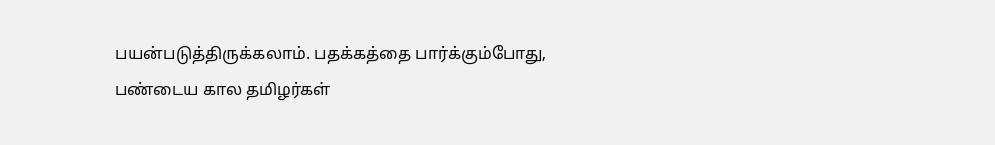பயன்படுத்திருக்கலாம். பதக்கத்தை பார்க்கும்போது, பண்டைய கால தமிழர்கள்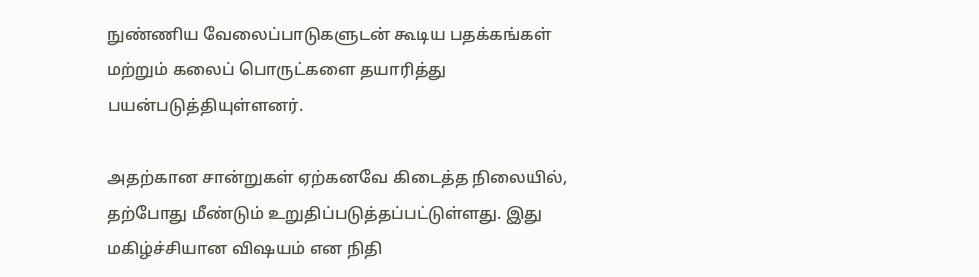நுண்ணிய வேலைப்பாடுகளுடன் கூடிய பதக்கங்கள் மற்றும் கலைப் பொருட்களை தயாரித்து பயன்படுத்தியுள்ளனர்.

அதற்கான சான்றுகள் ஏற்கனவே கிடைத்த நிலையில், தற்போது மீண்டும் உறுதிப்படுத்தப்பட்டுள்ளது. இது மகிழ்ச்சியான விஷயம் என நிதி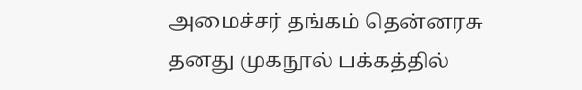அமைச்சர் தங்கம் தென்னரசு தனது முகநூல் பக்கத்தில்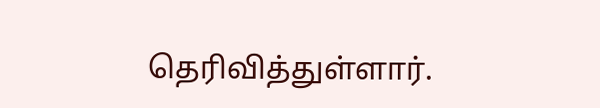தெரிவித்துள்ளார்.